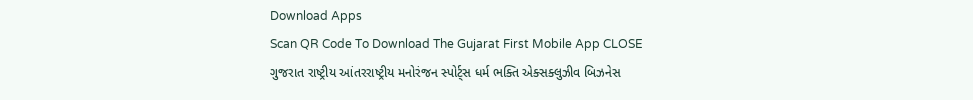Download Apps
Scan QR Code To Download The Gujarat First Mobile App CLOSE
ગુજરાત રાષ્ટ્રીય આંતરરાષ્ટ્રીય મનોરંજન સ્પોર્ટ્સ ધર્મ ભક્તિ એક્સક્લુઝીવ બિઝનેસ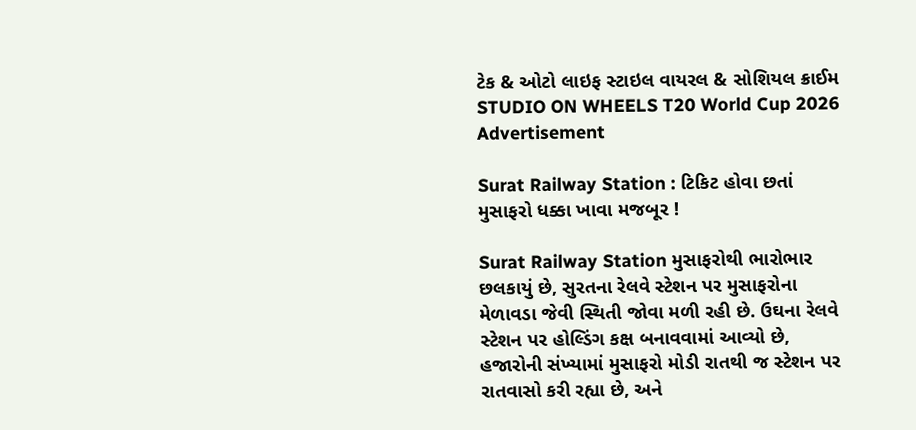ટેક & ઓટો લાઇફ સ્ટાઇલ વાયરલ & સોશિયલ ક્રાઈમ STUDIO ON WHEELS T20 World Cup 2026
Advertisement

Surat Railway Station : ટિકિટ હોવા છતાં મુસાફરો ધક્કા ખાવા મજબૂર !

Surat Railway Station મુસાફરોથી ભારોભાર છલકાયું છે, સુરતના રેલવે સ્ટેશન પર મુસાફરોના મેળાવડા જેવી સ્થિતી જોવા મળી રહી છે. ઉઘના રેલવે સ્ટેશન પર હોલ્ડિંગ કક્ષ બનાવવામાં આવ્યો છે, હજારોની સંખ્યામાં મુસાફરો મોડી રાતથી જ સ્ટેશન પર રાતવાસો કરી રહ્યા છે, અને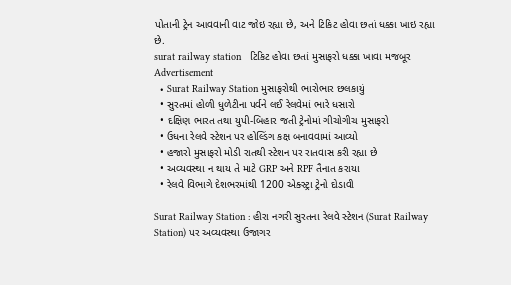પોતાની ટ્રેન આવવાની વાટ જોઇ રહ્યા છે, અને ટિકિટ હોવા છતાં ધક્કા ખાઇ રહ્યા છે.
surat railway station   ટિકિટ હોવા છતાં મુસાફરો ધક્કા ખાવા મજબૂર
Advertisement
  • Surat Railway Station મુસાફરોથી ભારોભાર છલકાયું
  • સુરતમાં હોળી ધુળેટીના પર્વને લઈ રેલવેમાં ભારે ધસારો
  • દક્ષિણ ભારત તથા યુપી-બિહાર જતી ટ્રેનોમાં ગીચોગીચ મુસાફરો
  • ઉધના રેલવે સ્ટેશન પર હોલ્ડિંગ કક્ષ બનાવવામાં આવ્યો
  • હજારો મુસાફરો મોડી રાતથી સ્ટેશન પર રાતવાસ કરી રહ્યા છે
  • અવ્યવસ્થા ન થાય તે માટે GRP અને RPF તૈનાત કરાયા
  • રેલવે વિભાગે દેશભરમાંથી 1200 એક્સ્ટ્રા ટ્રેનો દોડાવી

Surat Railway Station : હીરા નગરી સુરતના રેલવે સ્ટેશન (Surat Railway Station) પર અવ્યવસ્થા ઉજાગર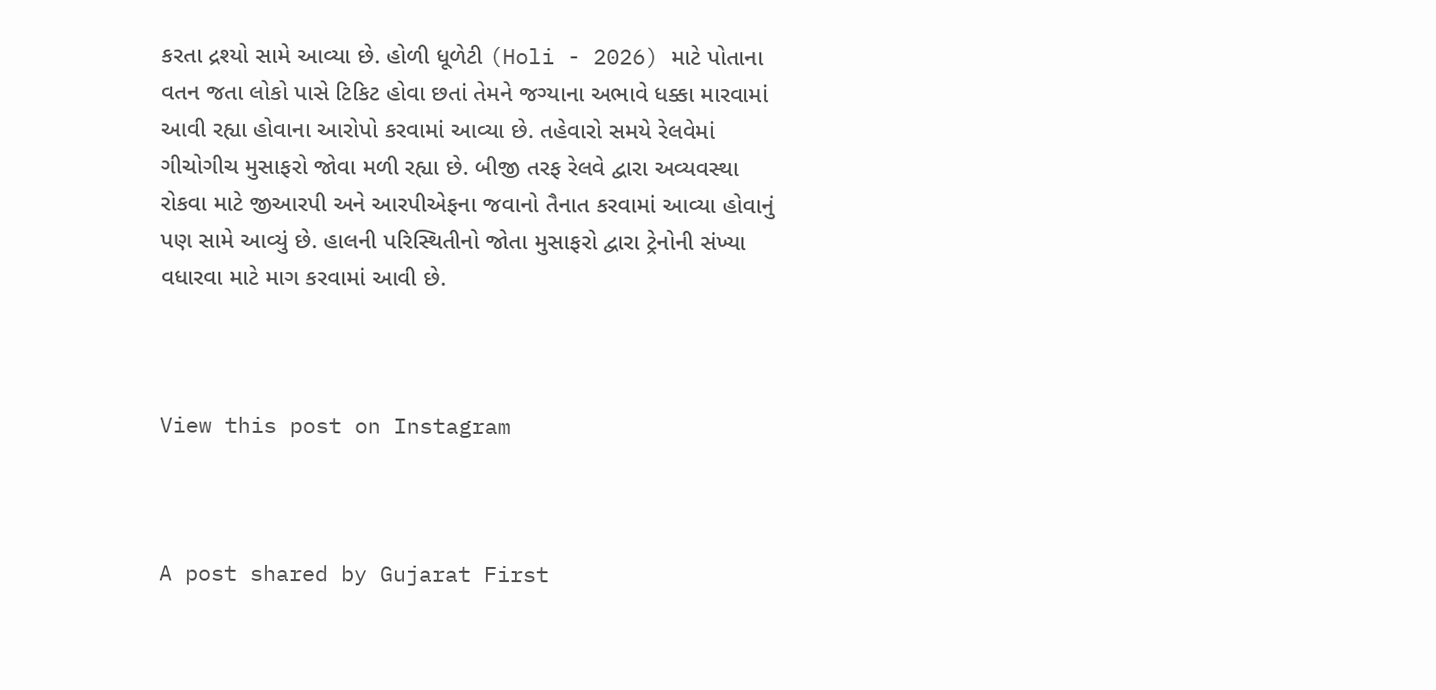કરતા દ્રશ્યો સામે આવ્યા છે. હોળી ધૂળેટી (Holi - 2026) માટે પોતાના વતન જતા લોકો પાસે ટિકિટ હોવા છતાં તેમને જગ્યાના અભાવે ધક્કા મારવામાં આવી રહ્યા હોવાના આરોપો કરવામાં આવ્યા છે. તહેવારો સમયે રેલવેમાં ગીચોગીચ મુસાફરો જોવા મળી રહ્યા છે. બીજી તરફ રેલવે દ્વારા અવ્યવસ્થા રોકવા માટે જીઆરપી અને આરપીએફના જવાનો તૈનાત કરવામાં આવ્યા હોવાનું પણ સામે આવ્યું છે. હાલની પરિસ્થિતીનો જોતા મુસાફરો દ્વારા ટ્રેનોની સંખ્યા વધારવા માટે માગ કરવામાં આવી છે.



View this post on Instagram



A post shared by Gujarat First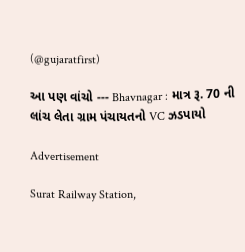(@gujaratfirst)

આ પણ વાંચો --- Bhavnagar : માત્ર રૂ. 70 ની લાંચ લેતા ગ્રામ પંચાયતનો VC ઝડપાયો

Advertisement

Surat Railway Station,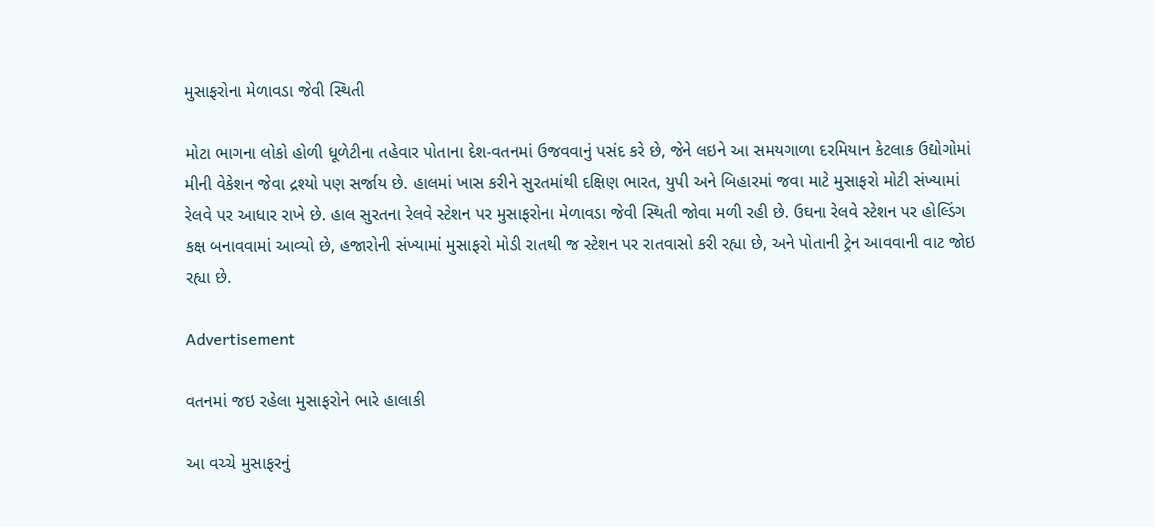મુસાફરોના મેળાવડા જેવી સ્થિતી

મોટા ભાગના લોકો હોળી ધૂળેટીના તહેવાર પોતાના દેશ-વતનમાં ઉજવવાનું પસંદ કરે છે, જેને લઇને આ સમયગાળા દરમિયાન કેટલાક ઉદ્યોગોમાં મીની વેકેશન જેવા દ્રશ્યો પણ સર્જાય છે. હાલમાં ખાસ કરીને સુરતમાંથી દક્ષિણ ભારત, યુપી અને બિહારમાં જવા માટે મુસાફરો મોટી સંખ્યામાં રેલવે પર આધાર રાખે છે. હાલ સુરતના રેલવે સ્ટેશન પર મુસાફરોના મેળાવડા જેવી સ્થિતી જોવા મળી રહી છે. ઉઘના રેલવે સ્ટેશન પર હોલ્ડિંગ કક્ષ બનાવવામાં આવ્યો છે, હજારોની સંખ્યામાં મુસાફરો મોડી રાતથી જ સ્ટેશન પર રાતવાસો કરી રહ્યા છે, અને પોતાની ટ્રેન આવવાની વાટ જોઇ રહ્યા છે.

Advertisement

વતનમાં જઇ રહેલા મુસાફરોને ભારે હાલાકી

આ વચ્ચે મુસાફરનું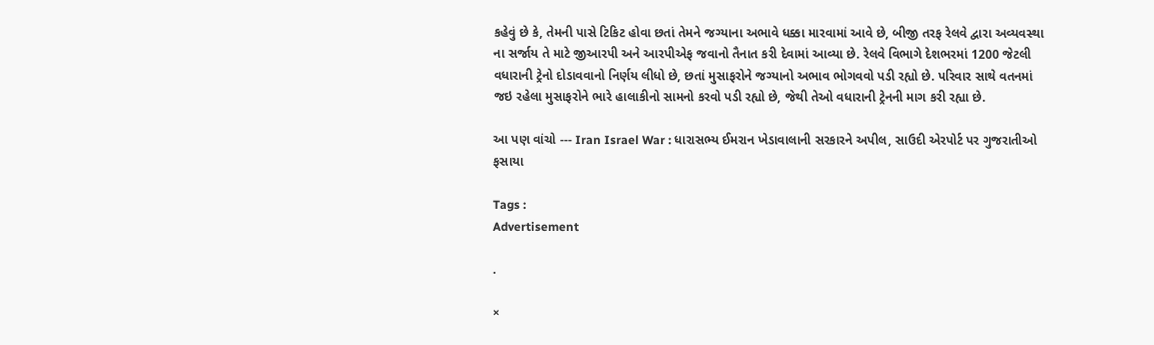કહેવું છે કે, તેમની પાસે ટિકિટ હોવા છતાં તેમને જગ્યાના અભાવે ધક્કા મારવામાં આવે છે, બીજી તરફ રેલવે દ્વારા અવ્યવસ્થા ના સર્જાય તે માટે જીઆરપી અને આરપીએફ જવાનો તૈનાત કરી દેવામાં આવ્યા છે. રેલવે વિભાગે દેશભરમાં 1200 જેટલી વધારાની ટ્રેનો દોડાવવાનો નિર્ણય લીધો છે, છતાં મુસાફરોને જગ્યાનો અભાવ ભોગવવો પડી રહ્યો છે. પરિવાર સાથે વતનમાં જઇ રહેલા મુસાફરોને ભારે હાલાકીનો સામનો કરવો પડી રહ્યો છે, જેથી તેઓ વધારાની ટ્રેનની માગ કરી રહ્યા છે.

આ પણ વાંચો --- Iran Israel War : ધારાસભ્ય ઈમરાન ખેડાવાલાની સરકારને અપીલ, સાઉદી એરપોર્ટ પર ગુજરાતીઓ ફસાયા

Tags :
Advertisement

.

×